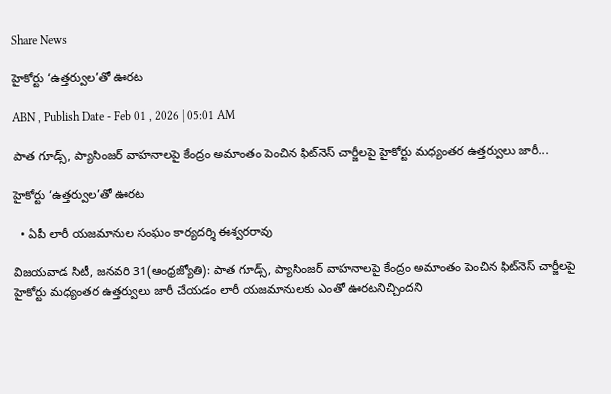Share News

హైకోర్టు ‘ఉత్తర్వుల’తో ఊరట

ABN , Publish Date - Feb 01 , 2026 | 05:01 AM

పాత గూడ్స్‌, ప్యాసింజర్‌ వాహనాలపై కేంద్రం అమాంతం పెంచిన ఫిట్‌నెస్‌ చార్జీలపై హైకోర్టు మధ్యంతర ఉత్తర్వులు జారీ...

హైకోర్టు ‘ఉత్తర్వుల’తో ఊరట

  • ఏపీ లారీ యజమానుల సంఘం కార్యదర్శి ఈశ్వరరావు

విజయవాడ సిటీ, జనవరి 31(ఆంధ్రజ్యోతి): పాత గూడ్స్‌, ప్యాసింజర్‌ వాహనాలపై కేంద్రం అమాంతం పెంచిన ఫిట్‌నెస్‌ చార్జీలపై హైకోర్టు మధ్యంతర ఉత్తర్వులు జారీ చేయడం లారీ యజమానులకు ఎంతో ఊరటనిచ్చిందని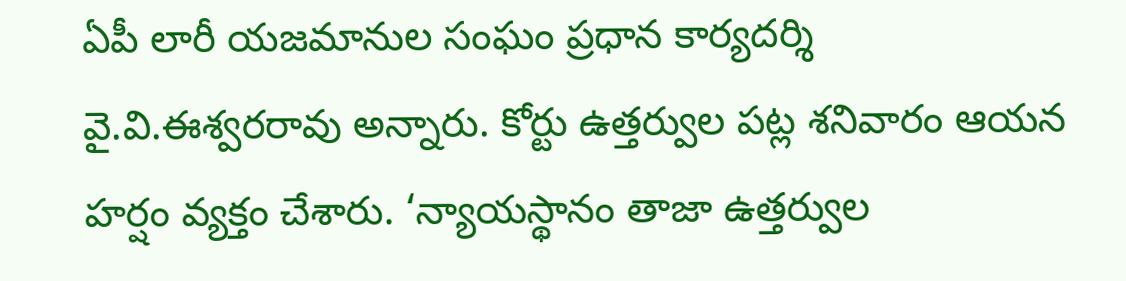ఏపీ లారీ యజమానుల సంఘం ప్రధాన కార్యదర్శి వై.వి.ఈశ్వరరావు అన్నారు. కోర్టు ఉత్తర్వుల పట్ల శనివారం ఆయన హర్షం వ్యక్తం చేశారు. ‘న్యాయస్థానం తాజా ఉత్తర్వుల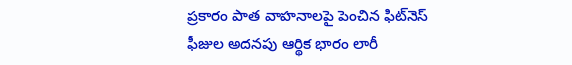ప్రకారం పాత వాహనాలపై పెంచిన ఫిట్‌నెస్‌ ఫీజుల అదనపు ఆర్థిక భారం లారీ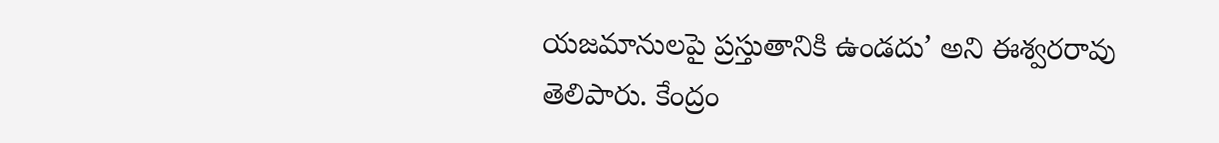యజమానులపై ప్రస్తుతానికి ఉండదు’ అని ఈశ్వరరావు తెలిపారు. కేంద్రం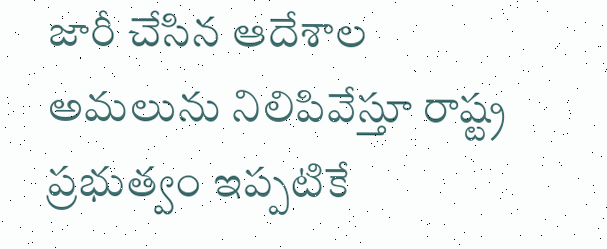జారీ చేసిన ఆదేశాల అమలును నిలిపివేస్తూ రాష్ట్ర ప్రభుత్వం ఇప్పటికే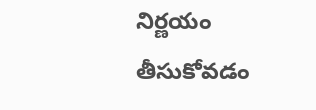నిర్ణయం తీసుకోవడం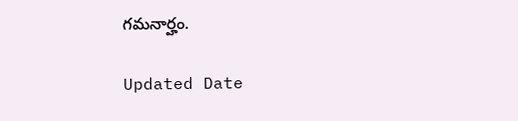గమనార్హం.

Updated Date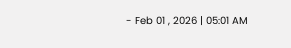- Feb 01 , 2026 | 05:01 AM